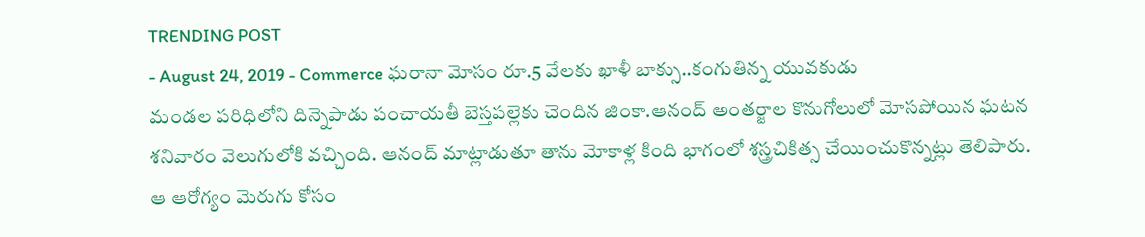TRENDING POST
- August 24, 2019 - Commerce ఘరానా మోసం రూ.5 వేలకు ఖాళీ బాక్సు..కంగుతిన్న యువకుడు
మండల పరిధిలోని దిన్నెపాడు పంచాయతీ బెస్తపల్లెకు చెందిన జింకా.ఆనంద్ అంతర్జాల కొనుగోలులో మోసపోయిన ఘటన శనివారం వెలుగులోకి వచ్చింది. ఆనంద్ మాట్లాడుతూ తాను మోకాళ్ల కింది భాగంలో శస్త్రచికిత్స చేయించుకొన్నట్లు తెలిపారు.
ఆ ఆరోగ్యం మెరుగు కోసం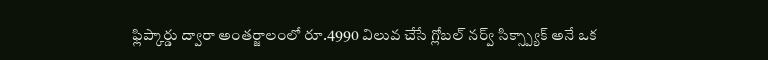ఫ్లిప్కార్డు ద్వారా అంతర్జాలంలో రూ.4990 విలువ చేసే గ్లోబల్ నర్వ్ సిక్స్ప్యాక్ అనే ఒక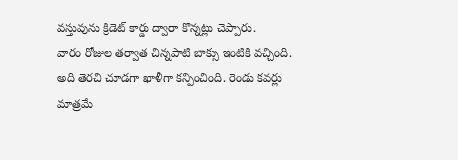వస్తువును క్రిడెట్ కార్డు ద్వారా కొన్నట్లు చెప్పారు.
వారం రోజుల తర్వాత చిన్నపాటి బాక్సు ఇంటికి వచ్చింది. అది తెరచి చూడగా ఖాళీగా కన్పించింది. రెండు కవర్లు మాత్రమే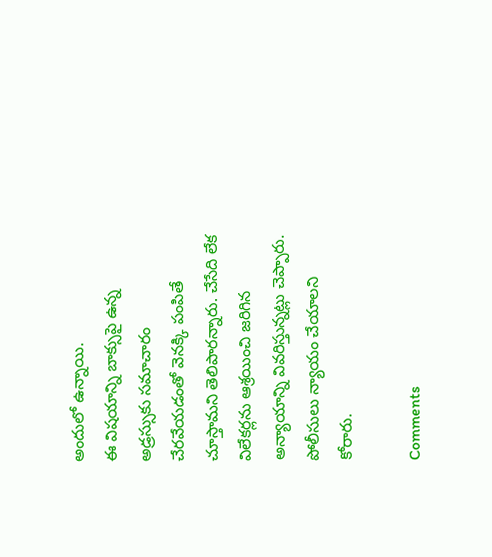అందులో ఉన్నాయి.
ఈ విషయాన్ని బాక్సుపై ఉన్న అడ్రస్సుకు సమాచారం చేరవేయడంతో వెనక్కి పంపితే చూస్తామని తెలిపారన్నారు. చేసేది లేక విలేకర్లను ఆశ్రయించి జరిగిన అన్యాయాన్ని వివరిస్తున్నట్లు చెప్పారు. పోలీసులు న్యాయం చేయాలని కోరారు.

Comments